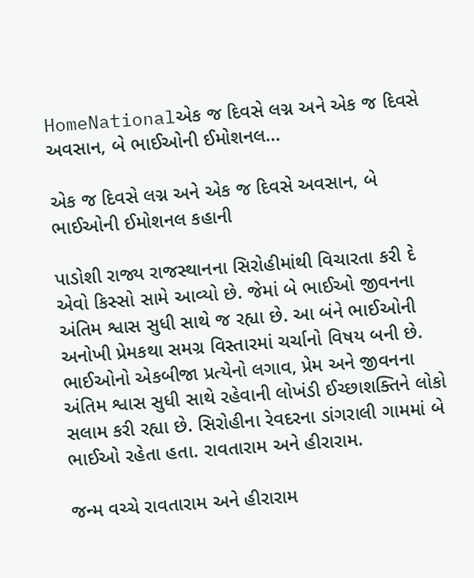HomeNationalએક જ દિવસે લગ્ન અને એક જ દિવસે અવસાન, બે ભાઈઓની ઈમોશનલ...

એક જ દિવસે લગ્ન અને એક જ દિવસે અવસાન, બે ભાઈઓની ઈમોશનલ કહાની

પાડોશી રાજ્ય રાજસ્થાનના સિરોહીમાંથી વિચારતા કરી દે એવો કિસ્સો સામે આવ્યો છે. જેમાં બે ભાઈઓ જીવનના અંતિમ શ્વાસ સુધી સાથે જ રહ્યા છે. આ બંને ભાઈઓની અનોખી પ્રેમકથા સમગ્ર વિસ્તારમાં ચર્ચાનો વિષય બની છે. ભાઈઓનો એકબીજા પ્રત્યેનો લગાવ, પ્રેમ અને જીવનના અંતિમ શ્વાસ સુધી સાથે રહેવાની લોખંડી ઈચ્છાશક્તિને લોકો સલામ કરી રહ્યા છે. સિરોહીના રેવદરના ડાંગરાલી ગામમાં બે ભાઈઓ રહેતા હતા. રાવતારામ અને હીરારામ.

જન્મ વચ્ચે રાવતારામ અને હીરારામ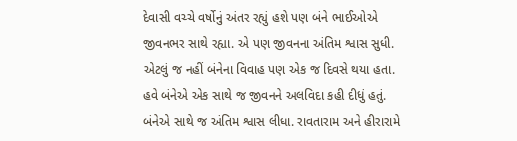દેવાસી વચ્ચે વર્ષોનું અંતર રહ્યું હશે પણ બંને ભાઈઓએ જીવનભર સાથે રહ્યા. એ પણ જીવનના અંતિમ શ્વાસ સુધી. એટલું જ નહીં બંનેના વિવાહ પણ એક જ દિવસે થયા હતા. હવે બંનેએ એક સાથે જ જીવનને અલવિદા કહી દીધું હતું. બંનેએ સાથે જ અંતિમ શ્વાસ લીધા. રાવતારામ અને હીરારામે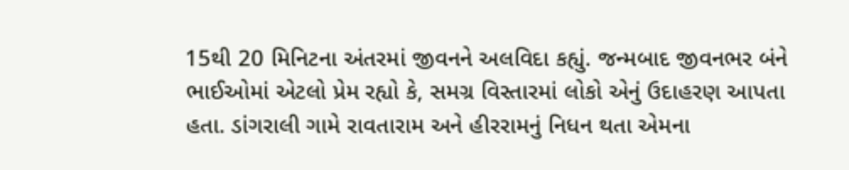15થી 20 મિનિટના અંતરમાં જીવનને અલવિદા કહ્યું. જન્મબાદ જીવનભર બંને ભાઈઓમાં એટલો પ્રેમ રહ્યો કે, સમગ્ર વિસ્તારમાં લોકો એનું ઉદાહરણ આપતા હતા. ડાંગરાલી ગામે રાવતારામ અને હીરરામનું નિધન થતા એમના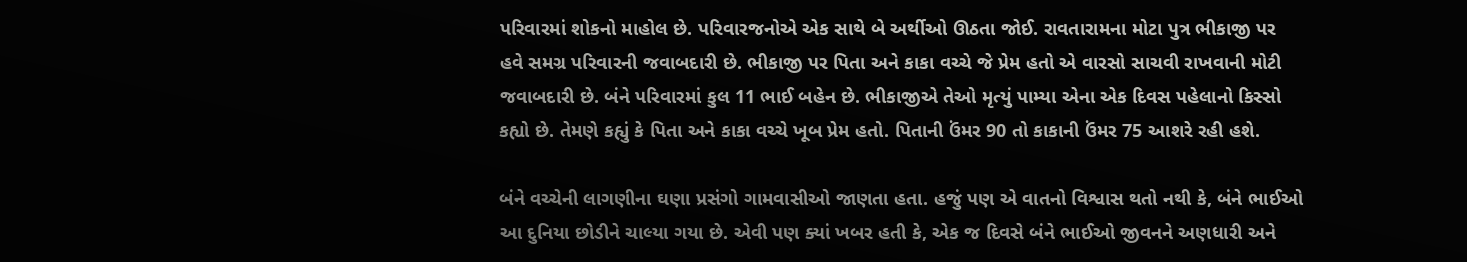પરિવારમાં શોકનો માહોલ છે. પરિવારજનોએ એક સાથે બે અર્થીઓ ઊઠતા જોઈ. રાવતારામના મોટા પુત્ર ભીકાજી પર હવે સમગ્ર પરિવારની જવાબદારી છે. ભીકાજી પર પિતા અને કાકા વચ્ચે જે પ્રેમ હતો એ વારસો સાચવી રાખવાની મોટી જવાબદારી છે. બંને પરિવારમાં કુલ 11 ભાઈ બહેન છે. ભીકાજીએ તેઓ મૃત્યું પામ્યા એના એક દિવસ પહેલાનો કિસ્સો કહ્યો છે. તેમણે કહ્યું કે પિતા અને કાકા વચ્ચે ખૂબ પ્રેમ હતો. પિતાની ઉંમર 90 તો કાકાની ઉંમર 75 આશરે રહી હશે.

બંને વચ્ચેની લાગણીના ઘણા પ્રસંગો ગામવાસીઓ જાણતા હતા. હજું પણ એ વાતનો વિશ્વાસ થતો નથી કે, બંને ભાઈઓ આ દુનિયા છોડીને ચાલ્યા ગયા છે. એવી પણ ક્યાં ખબર હતી કે, એક જ દિવસે બંને ભાઈઓ જીવનને અણધારી અને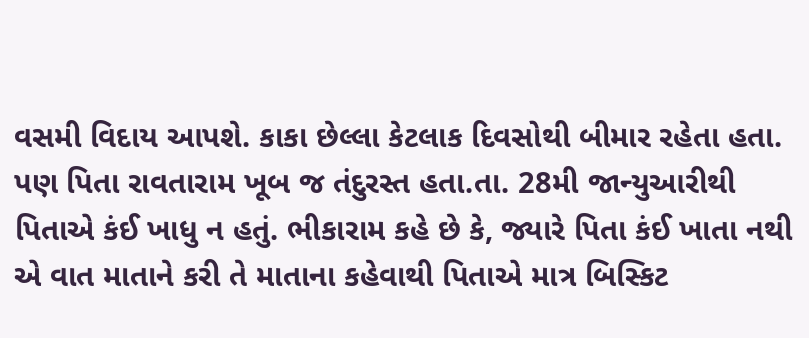વસમી વિદાય આપશે. કાકા છેલ્લા કેટલાક દિવસોથી બીમાર રહેતા હતા. પણ પિતા રાવતારામ ખૂબ જ તંદુરસ્ત હતા.તા. 28મી જાન્યુઆરીથી પિતાએ કંઈ ખાધુ ન હતું. ભીકારામ કહે છે કે, જ્યારે પિતા કંઈ ખાતા નથી એ વાત માતાને કરી તે માતાના કહેવાથી પિતાએ માત્ર બિસ્કિટ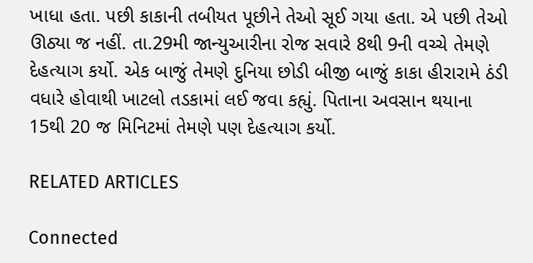ખાધા હતા. પછી કાકાની તબીયત પૂછીને તેઓ સૂઈ ગયા હતા. એ પછી તેઓ ઊઠ્યા જ નહીં. તા.29મી જાન્યુઆરીના રોજ સવારે 8થી 9ની વચ્ચે તેમણે દેહત્યાગ કર્યો. એક બાજું તેમણે દુનિયા છોડી બીજી બાજું કાકા હીરારામે ઠંડી વધારે હોવાથી ખાટલો તડકામાં લઈ જવા કહ્યું. પિતાના અવસાન થયાના 15થી 20 જ મિનિટમાં તેમણે પણ દેહત્યાગ કર્યો.

RELATED ARTICLES

Connected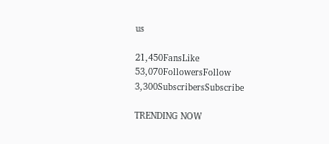us

21,450FansLike
53,070FollowersFollow
3,300SubscribersSubscribe

TRENDING NOW